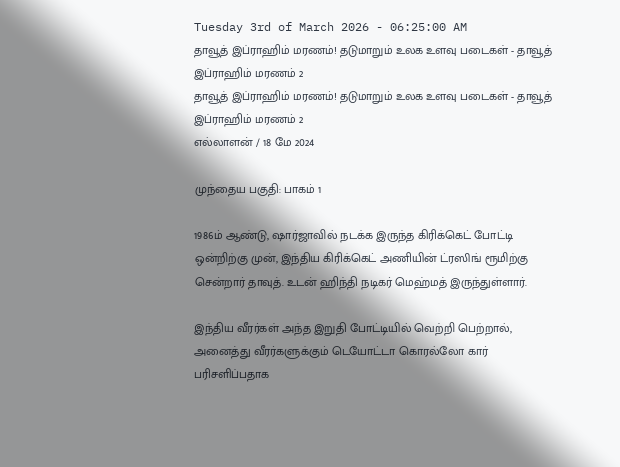Tuesday 3rd of March 2026 - 06:25:00 AM
தாவூத் இப்ராஹிம் மரணம்! தடுமாறும் உலக உளவு படைகள் - தாவூத் இப்ராஹிம் மரணம் 2
தாவூத் இப்ராஹிம் மரணம்! தடுமாறும் உலக உளவு படைகள் - தாவூத் இப்ராஹிம் மரணம் 2
எல்லாளன் / 18 மே 2024

முந்தைய பகுதி: பாகம் 1

1986ம் ஆண்டு, ஷார்ஜாவில் நடக்க இருந்த கிரிக்கெட் போட்டி ஒன்றிற்கு முன், இந்திய கிரிக்கெட் அணியின் ட்ரஸிங் ரூமிற்கு சென்றார் தாவுத். உடன் ஹிந்தி நடிகர் மெஹ்மத் இருந்துள்ளார்.

இந்திய வீரர்கள் அந்த இறுதி போட்டியில் வெற்றி பெற்றால், அனைத்து வீரர்களுக்கும் டெயோட்டா கொரல்லோ கார் பரிசளிப்பதாக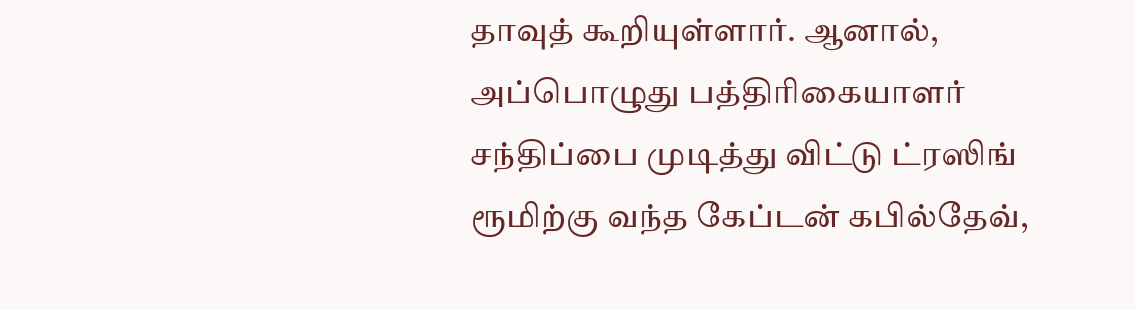தாவுத் கூறியுள்ளார். ஆனால், அப்பொழுது பத்திரிகையாளர் சந்திப்பை முடித்து விட்டு ட்ரஸிங் ரூமிற்கு வந்த கேப்டன் கபில்தேவ்,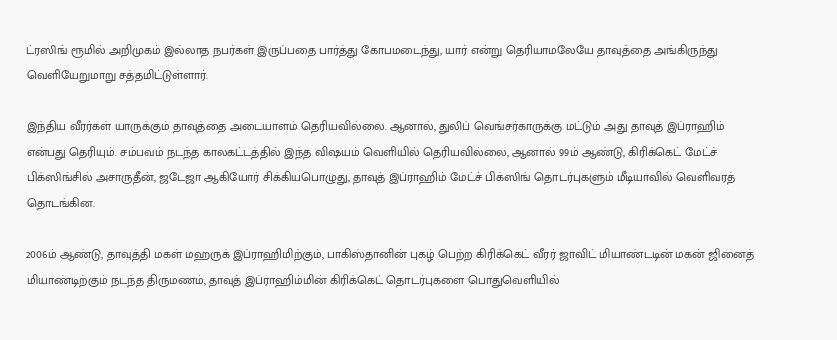ட்ரஸிங் ரூமில் அறிமுகம் இல்லாத நபர்கள் இருப்பதை பார்த்து கோபமடைந்து, யார் என்று தெரியாமலேயே தாவுத்தை அங்கிருந்து வெளியேறுமாறு சத்தமிட்டுள்ளார்.

இந்திய வீரர்கள் யாருக்கும் தாவுத்தை அடையாளம் தெரியவில்லை. ஆனால், துலிப் வெங்சர்காருக்கு மட்டும் அது தாவுத் இப்ராஹிம் என்பது தெரியும். சம்பவம் நடந்த காலகட்டத்தில் இந்த விஷயம் வெளியில் தெரியவில்லை, ஆனால் 99ம் ஆண்டு, கிரிக்கெட் மேட்ச் பிக்ஸிங்சில் அசாருதீன், ஜடேஜா ஆகியோர் சிக்கியபொழுது, தாவுத் இப்ராஹிம் மேட்ச் பிக்ஸிங் தொடர்புகளும் மீடியாவில் வெளிவரத் தொடங்கின.

2006ம் ஆண்டு, தாவுத்தி மகள் மஹருக் இப்ராஹிமிற்கும், பாகிஸ்தானின் புகழ் பெற்ற கிரிக்கெட் வீரர் ஜாவிட் மியாண்டடின் மகன் ஜினைத் மியாண்டிற்கும் நடந்த திருமணம், தாவுத் இப்ராஹிம்மின் கிரிக்கெட் தொடர்புகளை பொதுவெளியில்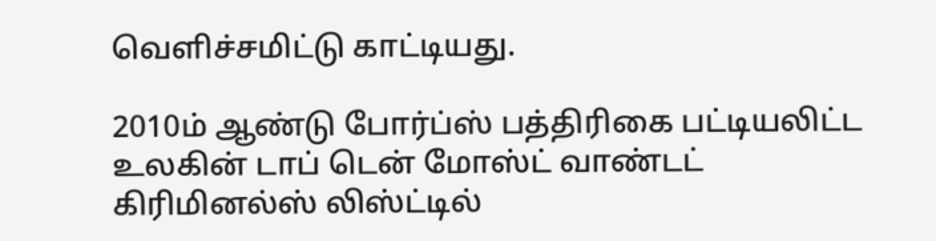வெளிச்சமிட்டு காட்டியது.

2010ம் ஆண்டு போர்ப்ஸ் பத்திரிகை பட்டியலிட்ட உலகின் டாப் டென் மோஸ்ட் வாண்டட் கிரிமினல்ஸ் லிஸ்ட்டில்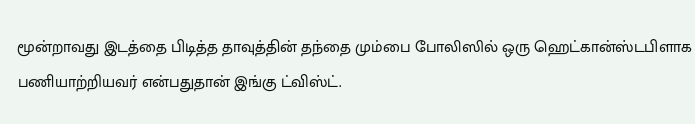மூன்றாவது இடத்தை பிடித்த தாவுத்தின் தந்தை மும்பை போலிஸில் ஒரு ஹெட்கான்ஸ்டபிளாக பணியாற்றியவர் என்பதுதான் இங்கு ட்விஸ்ட்.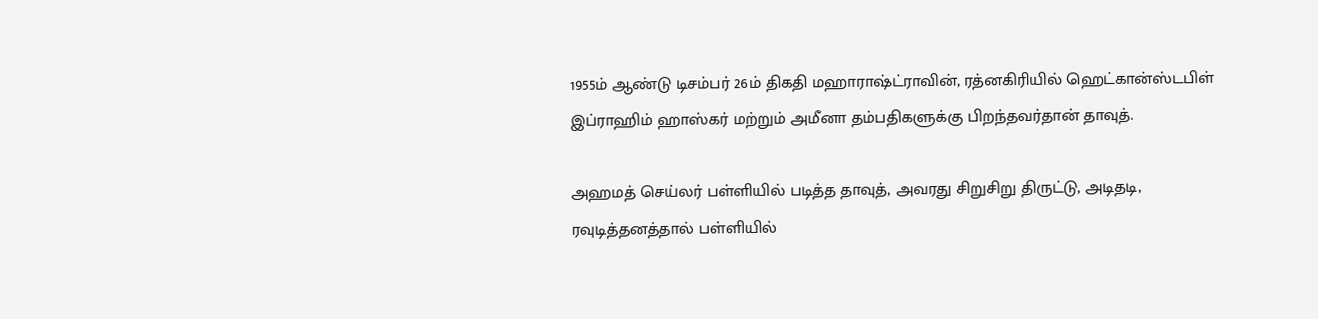1955ம் ஆண்டு டிசம்பர் 26ம் திகதி மஹாராஷ்ட்ராவின், ரத்னகிரியில் ஹெட்கான்ஸ்டபிள் இப்ராஹிம் ஹாஸ்கர் மற்றும் அமீனா தம்பதிகளுக்கு பிறந்தவர்தான் தாவுத்.

அஹமத் செய்லர் பள்ளியில் படித்த தாவுத், அவரது சிறுசிறு திருட்டு, அடிதடி, ரவுடித்தனத்தால் பள்ளியில்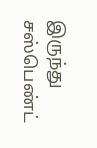இருந்து சஸ்பெண்ட்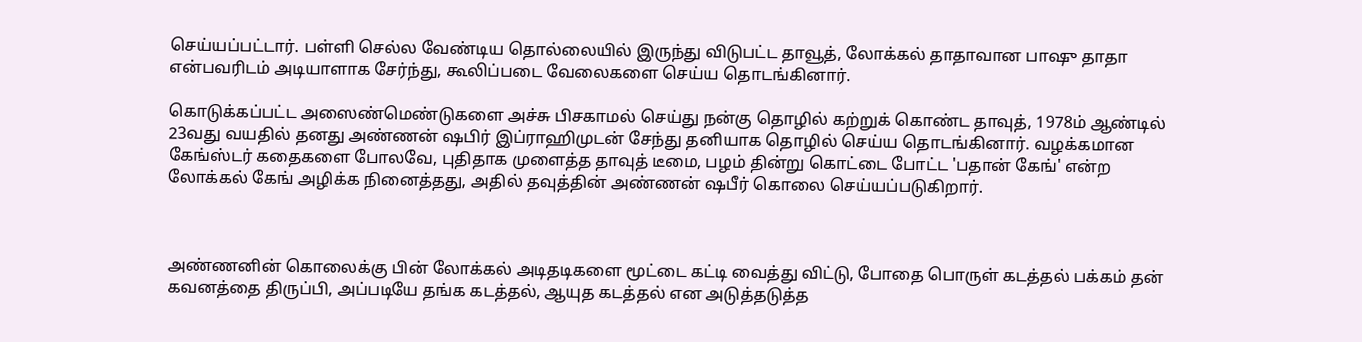செய்யப்பட்டார். பள்ளி செல்ல வேண்டிய தொல்லையில் இருந்து விடுபட்ட தாவூத், லோக்கல் தாதாவான பாஷு தாதா என்பவரிடம் அடியாளாக சேர்ந்து, கூலிப்படை வேலைகளை செய்ய தொடங்கினார்.

கொடுக்கப்பட்ட அஸைண்மெண்டுகளை அச்சு பிசகாமல் செய்து நன்கு தொழில் கற்றுக் கொண்ட தாவுத், 1978ம் ஆண்டில் 23வது வயதில் தனது அண்ணன் ஷபிர் இப்ராஹிமுடன் சேந்து தனியாக தொழில் செய்ய தொடங்கினார். வழக்கமான கேங்ஸ்டர் கதைகளை போலவே, புதிதாக முளைத்த தாவுத் டீமை, பழம் தின்று கொட்டை போட்ட 'பதான் கேங்' என்ற லோக்கல் கேங் அழிக்க நினைத்தது, அதில் தவுத்தின் அண்ணன் ஷபீர் கொலை செய்யப்படுகிறார்.



அண்ணனின் கொலைக்கு பின் லோக்கல் அடிதடிகளை மூட்டை கட்டி வைத்து விட்டு, போதை பொருள் கடத்தல் பக்கம் தன் கவனத்தை திருப்பி, அப்படியே தங்க கடத்தல், ஆயுத கடத்தல் என அடுத்தடுத்த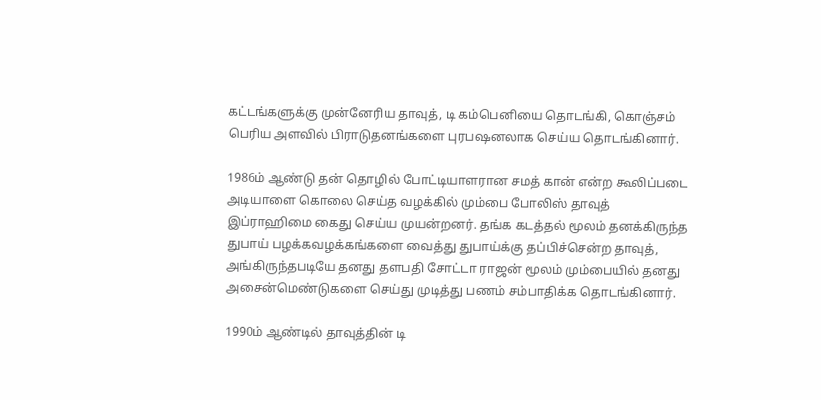கட்டங்களுக்கு முன்னேரிய தாவுத், டி கம்பெனியை தொடங்கி, கொஞ்சம் பெரிய அளவில் பிராடுதனங்களை புரபஷனலாக செய்ய தொடங்கினார்.

1986ம் ஆண்டு தன் தொழில் போட்டியாளரான சமத் கான் என்ற கூலிப்படை அடியாளை கொலை செய்த வழக்கில் மும்பை போலிஸ் தாவுத் இப்ராஹிமை கைது செய்ய முயன்றனர். தங்க கடத்தல் மூலம் தனக்கிருந்த துபாய் பழக்கவழக்கங்களை வைத்து துபாய்க்கு தப்பிச்சென்ற தாவுத், அங்கிருந்தபடியே தனது தளபதி சோட்டா ராஜன் மூலம் மும்பையில் தனது அசைன்மெண்டுகளை செய்து முடித்து பணம் சம்பாதிக்க தொடங்கினார்.

1990ம் ஆண்டில் தாவுத்தின் டி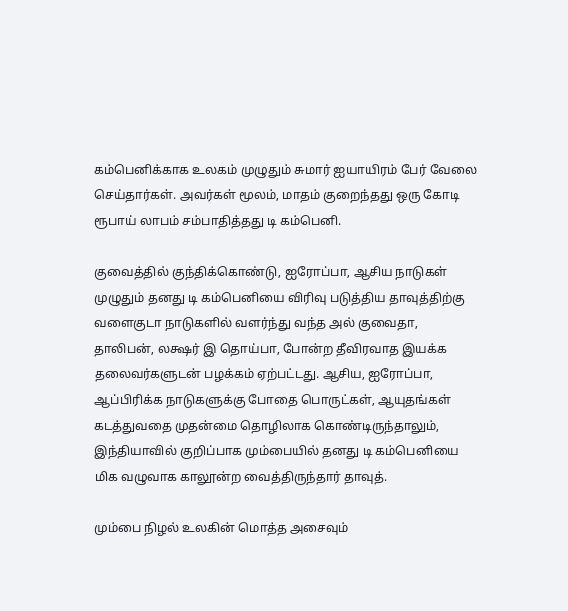கம்பெனிக்காக உலகம் முழுதும் சுமார் ஐயாயிரம் பேர் வேலை செய்தார்கள். அவர்கள் மூலம், மாதம் குறைந்தது ஒரு கோடி ரூபாய் லாபம் சம்பாதித்தது டி கம்பெனி.

குவைத்தில் குந்திக்கொண்டு, ஐரோப்பா, ஆசிய நாடுகள் முழுதும் தனது டி கம்பெனியை விரிவு படுத்திய தாவுத்திற்கு வளைகுடா நாடுகளில் வளர்ந்து வந்த அல் குவைதா, தாலிபன், லக்ஷர் இ தொய்பா, போன்ற தீவிரவாத இயக்க தலைவர்களுடன் பழக்கம் ஏற்பட்டது. ஆசிய, ஐரோப்பா, ஆப்பிரிக்க நாடுகளுக்கு போதை பொருட்கள், ஆயுதங்கள் கடத்துவதை முதன்மை தொழிலாக கொண்டிருந்தாலும், இந்தியாவில் குறிப்பாக மும்பையில் தனது டி கம்பெனியை மிக வழுவாக காலூன்ற வைத்திருந்தார் தாவுத்.

மும்பை நிழல் உலகின் மொத்த அசைவும்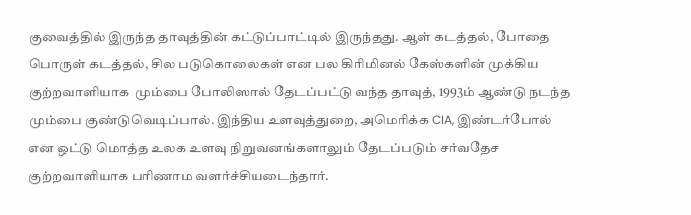குவைத்தில் இருந்த தாவுத்தின் கட்டுப்பாட்டில் இருந்தது. ஆள் கடத்தல், போதை பொருள் கடத்தல், சில படுகொலைகள் என பல கிரிமினல் கேஸ்களின் முக்கிய குற்றவாளியாக  மும்பை போலிஸால் தேடப்பட்டு வந்த தாவுத், 1993ம் ஆண்டு நடந்த மும்பை குண்டுவெடிப்பால். இந்திய உளவுத்துறை, அமெரிக்க CIA, இண்டர்போல் என ஒட்டு மொத்த உலக உளவு நிறுவனங்களாலும் தேடப்படும் சர்வதேச குற்றவாளியாக பரிணாம வளர்ச்சியடைந்தார்.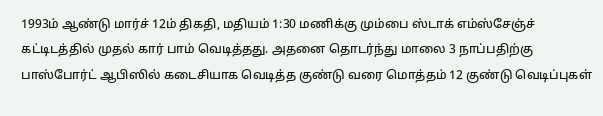1993ம் ஆண்டு மார்ச் 12ம் திகதி, மதியம் 1:30 மணிக்கு மும்பை ஸ்டாக் எம்ஸ்சேஞ்ச் கட்டிடத்தில் முதல் கார் பாம் வெடித்தது. அதனை தொடர்ந்து மாலை 3 நாப்பதிற்கு பாஸ்போர்ட் ஆபிஸில் கடைசியாக வெடித்த குண்டு வரை மொத்தம் 12 குண்டு வெடிப்புகள்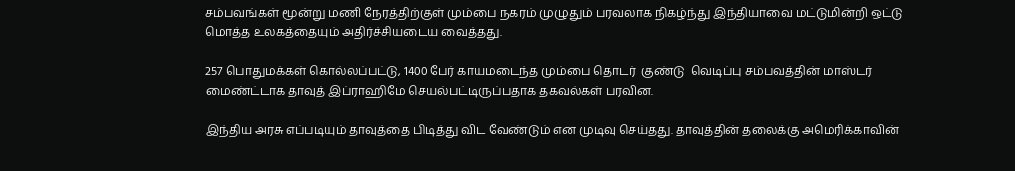சம்பவங்கள் மூன்று மணி நேரத்திற்குள் மும்பை நகரம் முழுதும் பரவலாக நிகழ்ந்து இந்தியாவை மட்டுமின்றி ஒட்டு மொத்த உலகத்தையும் அதிர்ச்சியடைய வைத்தது.

257 பொதுமக்கள் கொல்லப்பட்டு, 1400 பேர் காயமடைந்த மும்பை தொடர்  குண்டு  வெடிப்பு சம்பவத்தின் மாஸ்டர் மைண்ட்டாக தாவுத் இப்ராஹிமே செயல்பட்டிருப்பதாக தகவல்கள் பரவின.

இந்திய அரசு எப்படியும் தாவுத்தை பிடித்து விட வேண்டும் என முடிவு செய்தது. தாவுத்தின் தலைக்கு அமெரிக்காவின்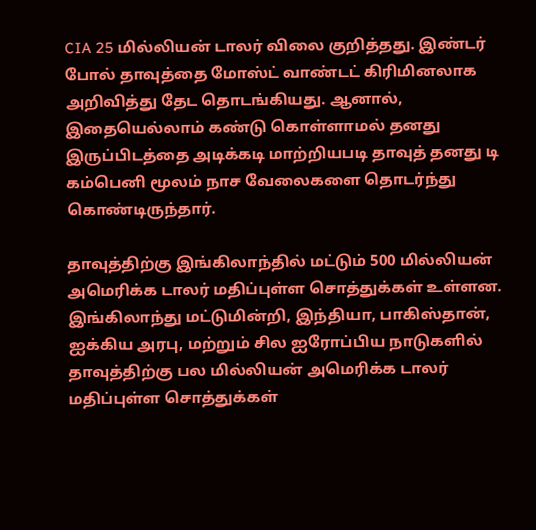CIA 25 மில்லியன் டாலர் விலை குறித்தது. இண்டர் போல் தாவுத்தை மோஸ்ட் வாண்டட் கிரிமினலாக அறிவித்து தேட தொடங்கியது. ஆனால், இதையெல்லாம் கண்டு கொள்ளாமல் தனது இருப்பிடத்தை அடிக்கடி மாற்றியபடி தாவுத் தனது டி கம்பெனி மூலம் நாச வேலைகளை தொடர்ந்து கொண்டிருந்தார்.

தாவுத்திற்கு இங்கிலாந்தில் மட்டும் 500 மில்லியன் அமெரிக்க டாலர் மதிப்புள்ள சொத்துக்கள் உள்ளன. இங்கிலாந்து மட்டுமின்றி, இந்தியா, பாகிஸ்தான், ஐக்கிய அரபு, மற்றும் சில ஐரோப்பிய நாடுகளில் தாவுத்திற்கு பல மில்லியன் அமெரிக்க டாலர் மதிப்புள்ள சொத்துக்கள்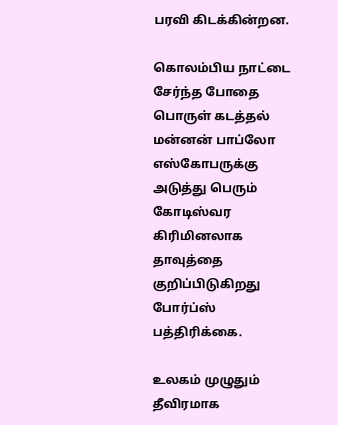பரவி கிடக்கின்றன.

கொலம்பிய நாட்டை சேர்ந்த போதை பொருள் கடத்தல் மன்னன் பாப்லோ எஸ்கோபருக்கு அடுத்து பெரும் கோடிஸ்வர கிரிமினலாக தாவுத்தை குறிப்பிடுகிறது போர்ப்ஸ் பத்திரிக்கை.

உலகம் முழுதும் தீவிரமாக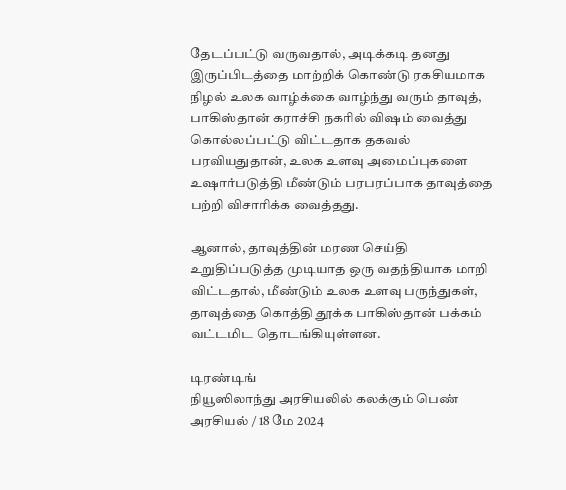தேடப்பட்டு வருவதால், அடிக்கடி தனது இருப்பிடத்தை மாற்றிக் கொண்டு ரகசியமாக நிழல் உலக வாழ்க்கை வாழ்ந்து வரும் தாவுத், பாகிஸ்தான் கராச்சி நகரில் விஷம் வைத்து கொல்லப்பட்டு விட்டதாக தகவல் பரவியதுதான், உலக உளவு அமைப்புகளை உஷார்படுத்தி மீண்டும் பரபரப்பாக தாவுத்தை பற்றி விசாரிக்க வைத்தது.

ஆனால், தாவுத்தின் மரண செய்தி உறுதிப்படுத்த முடியாத ஒரு வதந்தியாக மாறி விட்டதால், மீண்டும் உலக உளவு பருந்துகள், தாவுத்தை கொத்தி தூக்க பாகிஸ்தான் பக்கம் வட்டமிட தொடங்கியுள்ளன.

டிரண்டிங்
நியூஸிலாந்து அரசியலில் கலக்கும் பெண்
அரசியல் / 18 மே 2024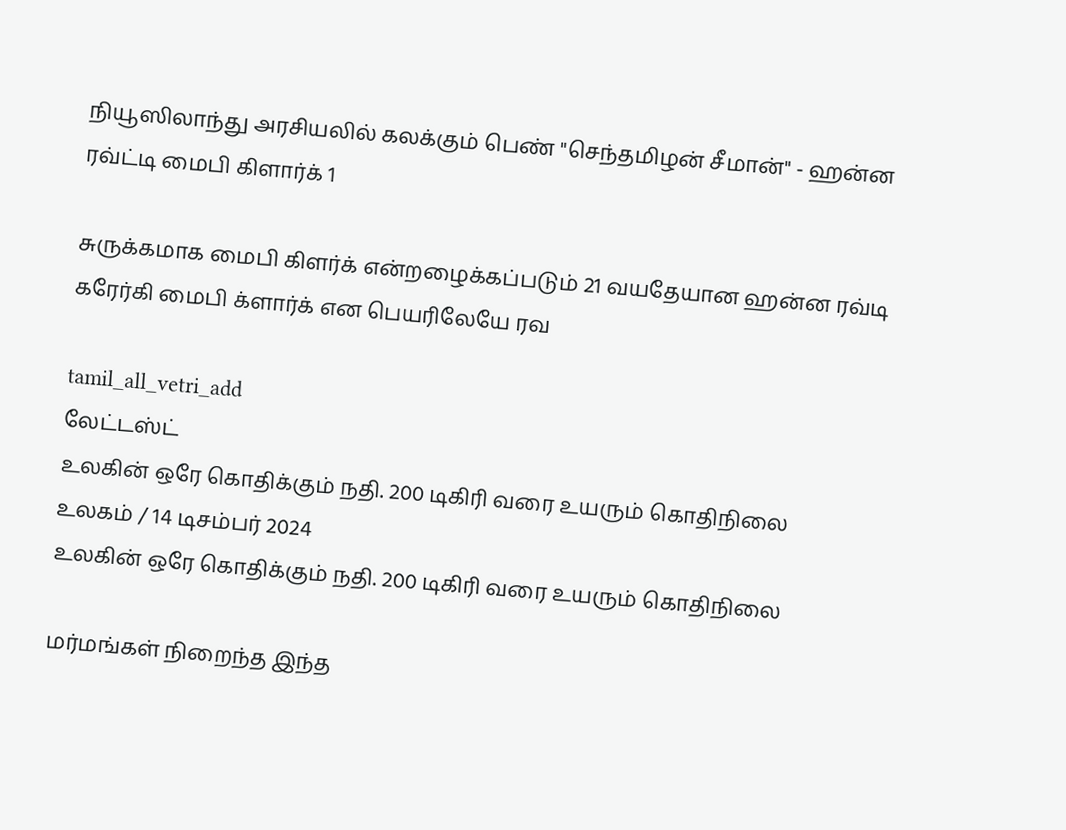நியூஸிலாந்து அரசியலில் கலக்கும் பெண் "செந்தமிழன் சீமான்" - ஹன்ன ரவ்ட்டி மைபி கிளார்க் 1

சுருக்கமாக மைபி கிளர்க் என்றழைக்கப்படும் 21 வயதேயான ஹன்ன ரவ்டி கரேர்கி மைபி க்ளார்க் என பெயரிலேயே ரவ

tamil_all_vetri_add
லேட்டஸ்ட்
உலகின் ஒரே கொதிக்கும் நதி. 200 டிகிரி வரை உயரும் கொதிநிலை
உலகம் / 14 டிசம்பர் 2024
உலகின் ஒரே கொதிக்கும் நதி. 200 டிகிரி வரை உயரும் கொதிநிலை

மர்மங்கள் நிறைந்த இந்த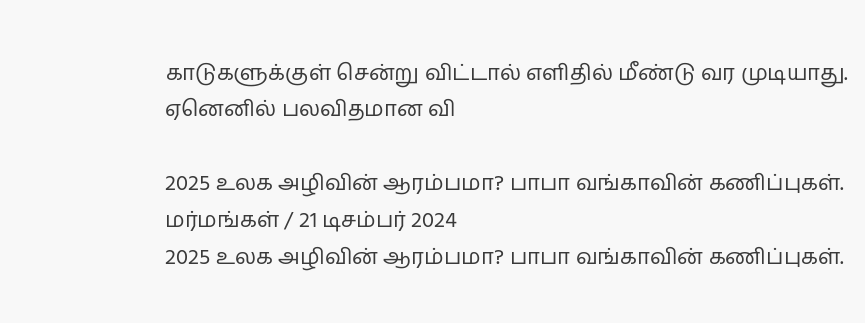காடுகளுக்குள் சென்று விட்டால் எளிதில் மீண்டு வர முடியாது. ஏனெனில் பலவிதமான வி

2025 உலக அழிவின் ஆரம்பமா? பாபா வங்காவின் கணிப்புகள்.
மர்மங்கள் / 21 டிசம்பர் 2024
2025 உலக அழிவின் ஆரம்பமா? பாபா வங்காவின் கணிப்புகள்.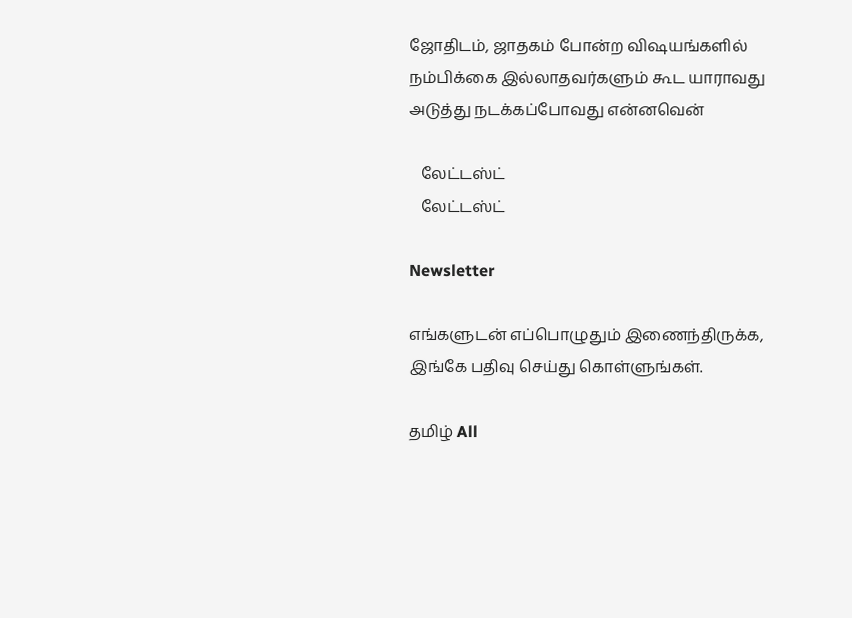ஜோதிடம், ஜாதகம் போன்ற விஷயங்களில் நம்பிக்கை இல்லாதவர்களும் கூட யாராவது அடுத்து நடக்கப்போவது என்னவென்

   லேட்டஸ்ட்
   லேட்டஸ்ட்

Newsletter

எங்களுடன் எப்பொழுதும் இணைந்திருக்க, இங்கே பதிவு செய்து கொள்ளுங்கள்.

தமிழ் All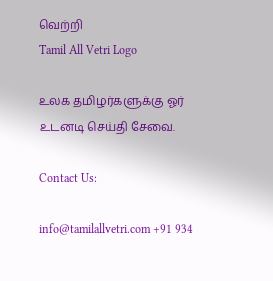வெற்றி
Tamil All Vetri Logo

உலக தமிழர்களுக்கு ஓர் உடனடி செய்தி சேவை.

Contact Us:

info@tamilallvetri.com +91 934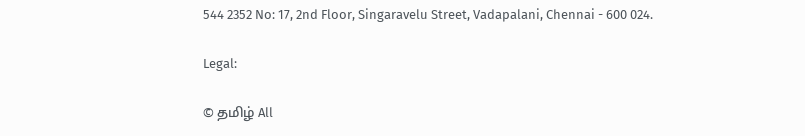544 2352 No: 17, 2nd Floor, Singaravelu Street, Vadapalani, Chennai - 600 024.

Legal:

© தமிழ் All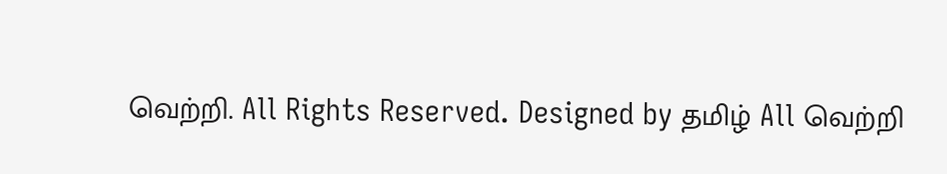வெற்றி. All Rights Reserved. Designed by தமிழ் All வெற்றி